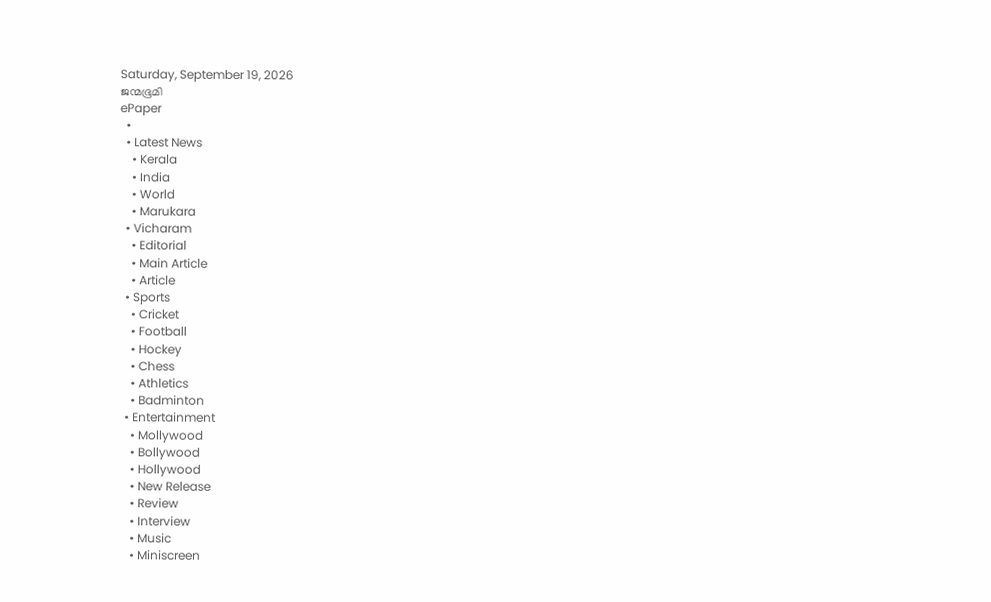Saturday, September 19, 2026
ജന്മഭൂമി
ePaper
  •
  • Latest News
    • Kerala
    • India
    • World
    • Marukara
  • Vicharam
    • Editorial
    • Main Article
    • Article
  • Sports
    • Cricket
    • Football
    • Hockey
    • Chess
    • Athletics
    • Badminton
  • Entertainment
    • Mollywood
    • Bollywood
    • Hollywood
    • New Release
    • Review
    • Interview
    • Music
    • Miniscreen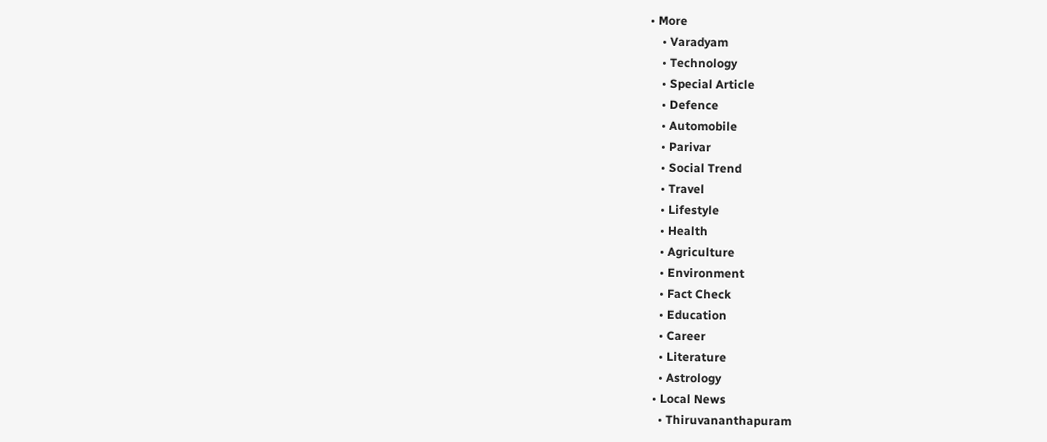• More
    • Varadyam
    • Technology
    • Special Article
    • Defence
    • Automobile
    • Parivar
    • Social Trend
    • Travel
    • Lifestyle
    • Health
    • Agriculture
    • Environment
    • Fact Check
    • Education
    • Career
    • Literature
    • Astrology
  • Local News
    • Thiruvananthapuram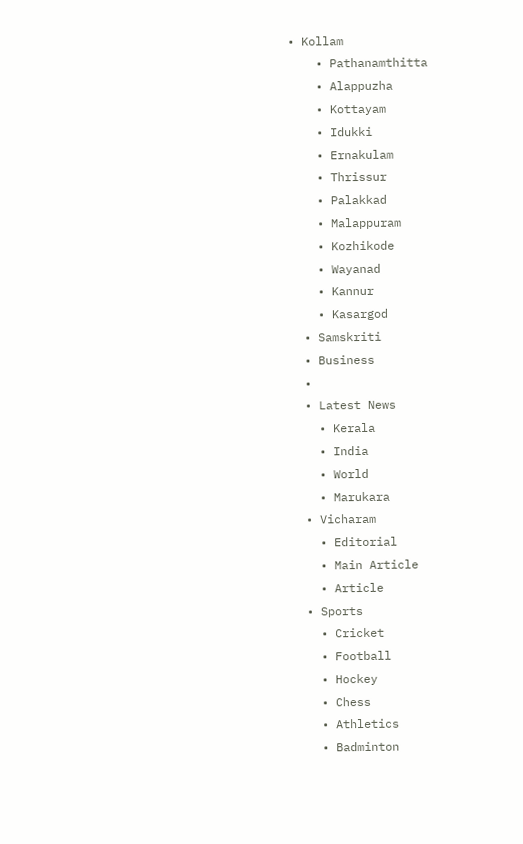• Kollam
    • Pathanamthitta
    • Alappuzha
    • Kottayam
    • Idukki
    • Ernakulam
    • Thrissur
    • Palakkad
    • Malappuram
    • Kozhikode
    • Wayanad
    • Kannur
    • Kasargod
  • Samskriti
  • Business
  •
  • Latest News
    • Kerala
    • India
    • World
    • Marukara
  • Vicharam
    • Editorial
    • Main Article
    • Article
  • Sports
    • Cricket
    • Football
    • Hockey
    • Chess
    • Athletics
    • Badminton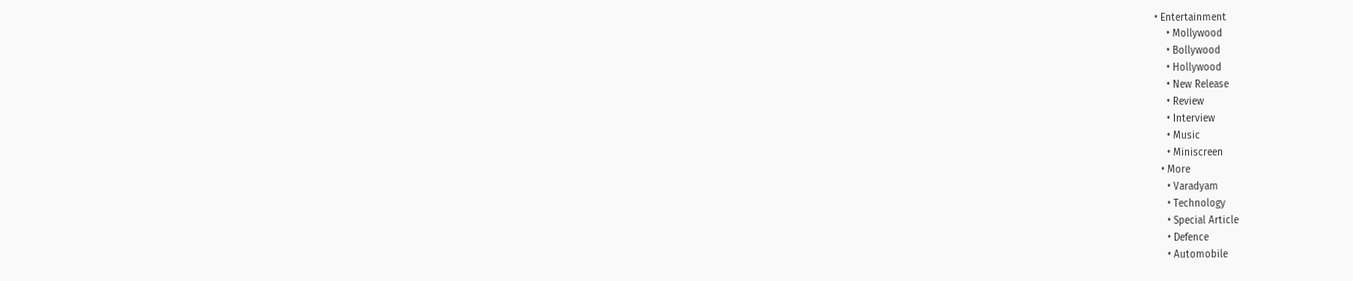• Entertainment
    • Mollywood
    • Bollywood
    • Hollywood
    • New Release
    • Review
    • Interview
    • Music
    • Miniscreen
  • More
    • Varadyam
    • Technology
    • Special Article
    • Defence
    • Automobile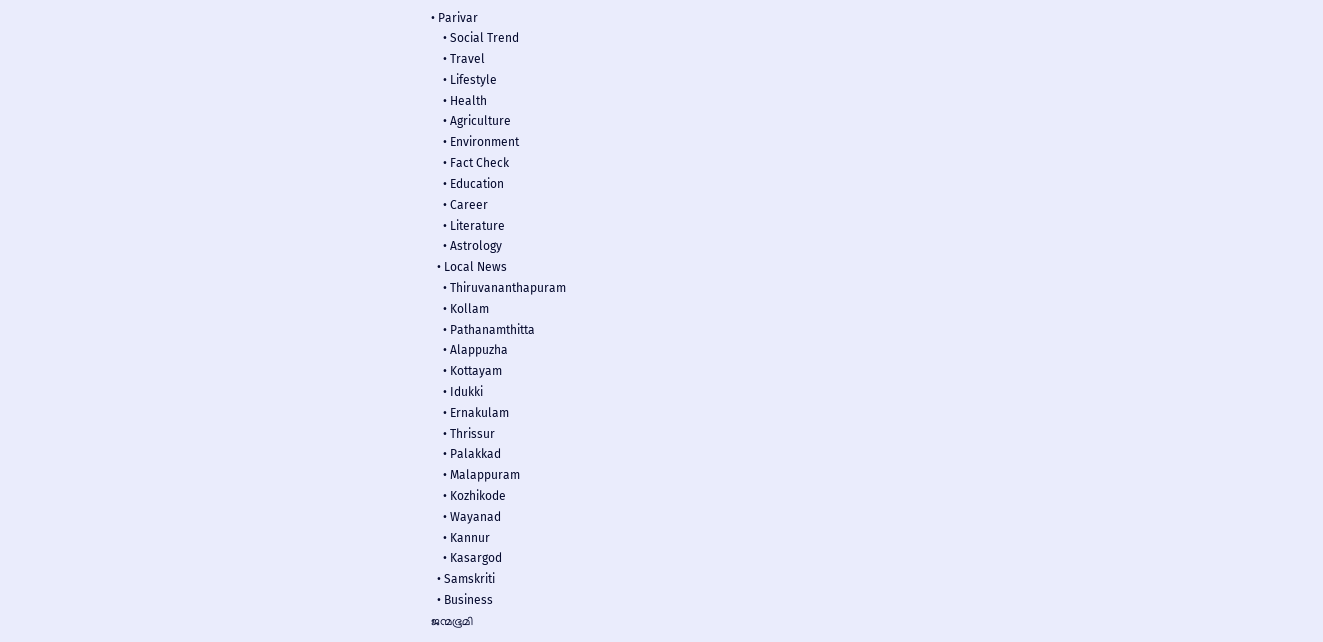• Parivar
    • Social Trend
    • Travel
    • Lifestyle
    • Health
    • Agriculture
    • Environment
    • Fact Check
    • Education
    • Career
    • Literature
    • Astrology
  • Local News
    • Thiruvananthapuram
    • Kollam
    • Pathanamthitta
    • Alappuzha
    • Kottayam
    • Idukki
    • Ernakulam
    • Thrissur
    • Palakkad
    • Malappuram
    • Kozhikode
    • Wayanad
    • Kannur
    • Kasargod
  • Samskriti
  • Business
ജന്മഭൂമി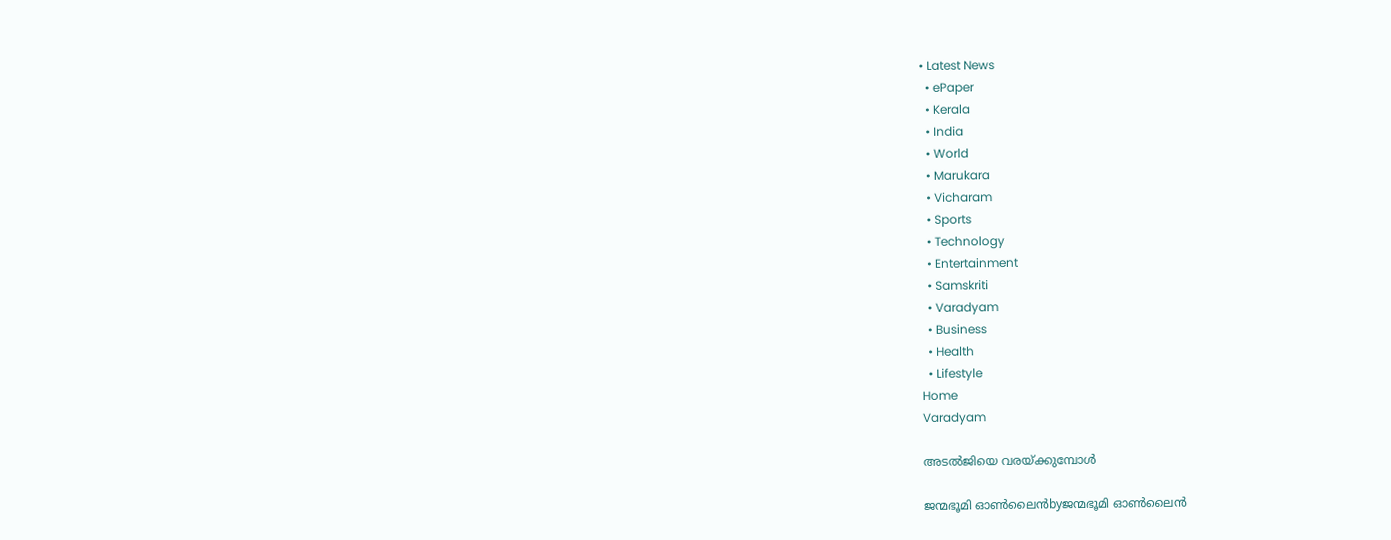• Latest News
  • ePaper
  • Kerala
  • India
  • World
  • Marukara
  • Vicharam
  • Sports
  • Technology
  • Entertainment
  • Samskriti
  • Varadyam
  • Business
  • Health
  • Lifestyle
Home
Varadyam

അടല്‍ജിയെ വരയ്‌ക്കുമ്പോള്‍

ജന്മഭൂമി ഓണ്‍ലൈന്‍byജന്മഭൂമി ഓണ്‍ലൈന്‍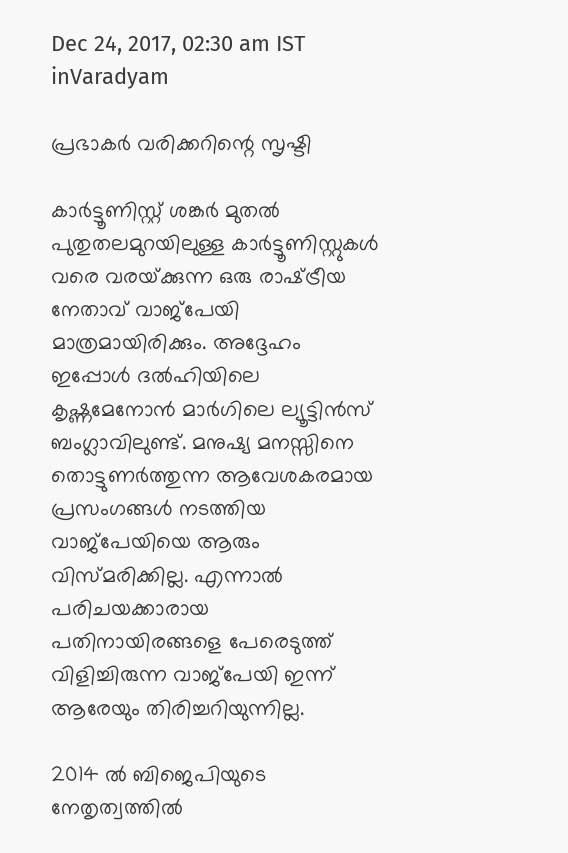Dec 24, 2017, 02:30 am IST
inVaradyam

പ്രഭാകര്‍ വരിക്കറിന്റെ സൃഷ്ടി

കാര്‍ട്ടൂണിസ്റ്റ് ശങ്കര്‍ മുതല്‍ പുതുതലമുറയിലുള്ള കാര്‍ട്ടൂണിസ്റ്റുകള്‍ വരെ വരയ്‌ക്കുന്ന ഒരു രാഷ്‌ട്രീയ നേതാവ് വാജ്‌പേയി മാത്രമായിരിക്കും. അദ്ദേഹം ഇപ്പോള്‍ ദല്‍ഹിയിലെ കൃഷ്ണമേനോന്‍ മാര്‍ഗിലെ ല്യൂട്ടിന്‍സ് ബംഗ്ലാവിലുണ്ട്. മനുഷ്യ മനസ്സിനെ തൊട്ടുണര്‍ത്തുന്ന ആവേശകരമായ പ്രസംഗങ്ങള്‍ നടത്തിയ വാജ്‌പേയിയെ ആരും വിസ്മരിക്കില്ല. എന്നാല്‍ പരിചയക്കാരായ പതിനായിരങ്ങളെ പേരെടുത്ത് വിളിച്ചിരുന്ന വാജ്‌പേയി ഇന്ന് ആരേയും തിരിച്ചറിയുന്നില്ല.

2014 ല്‍ ബിജെപിയുടെ നേതൃത്വത്തില്‍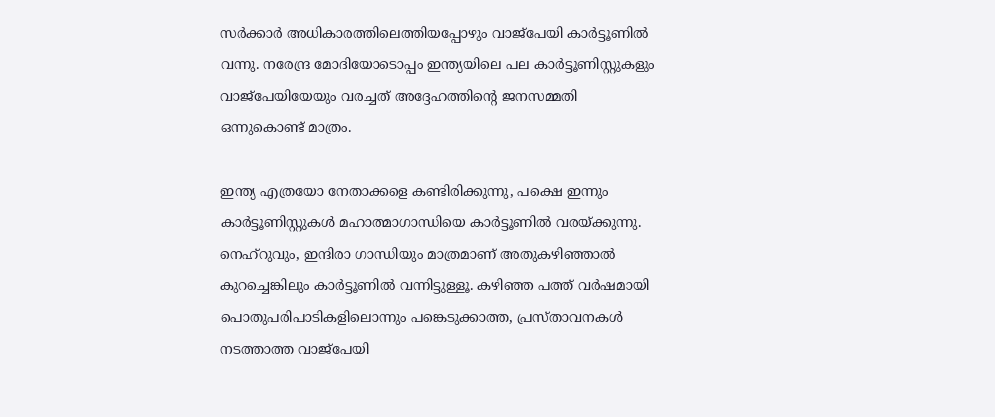സര്‍ക്കാര്‍ അധികാരത്തിലെത്തിയപ്പോഴും വാജ്‌പേയി കാര്‍ട്ടൂണില്‍ വന്നു. നരേന്ദ്ര മോദിയോടൊപ്പം ഇന്ത്യയിലെ പല കാര്‍ട്ടൂണിസ്റ്റുകളും വാജ്‌പേയിയേയും വരച്ചത് അദ്ദേഹത്തിന്റെ ജനസമ്മതി ഒന്നുകൊണ്ട് മാത്രം.

ഇന്ത്യ എത്രയോ നേതാക്കളെ കണ്ടിരിക്കുന്നു, പക്ഷെ ഇന്നും കാര്‍ട്ടൂണിസ്റ്റുകള്‍ മഹാത്മാഗാന്ധിയെ കാര്‍ട്ടൂണില്‍ വരയ്‌ക്കുന്നു. നെഹ്‌റുവും, ഇന്ദിരാ ഗാന്ധിയും മാത്രമാണ് അതുകഴിഞ്ഞാല്‍ കുറച്ചെങ്കിലും കാര്‍ട്ടൂണില്‍ വന്നിട്ടുള്ളൂ. കഴിഞ്ഞ പത്ത് വര്‍ഷമായി പൊതുപരിപാടികളിലൊന്നും പങ്കെടുക്കാത്ത, പ്രസ്താവനകള്‍ നടത്താത്ത വാജ്‌പേയി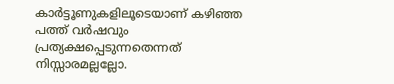കാര്‍ട്ടൂണുകളിലൂടെയാണ് കഴിഞ്ഞ പത്ത് വര്‍ഷവും പ്രത്യക്ഷപ്പെടുന്നതെന്നത് നിസ്സാരമല്ലല്ലോ.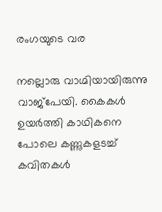രംഗയുടെ വര

നല്ലൊരു വാഗ്മിയായിരുന്നു വാജ്‌പേയി. കൈകള്‍ ഉയര്‍ത്തി കാഥികനെ പോലെ കണ്ണുകളടച്ച് കവിതകള്‍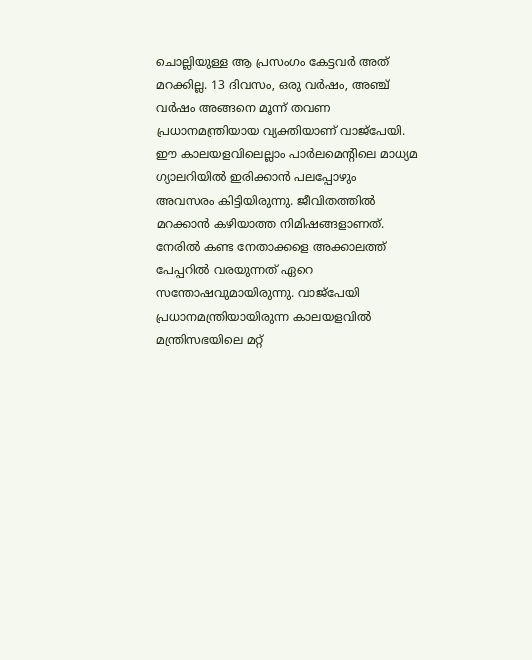ചൊല്ലിയുള്ള ആ പ്രസംഗം കേട്ടവര്‍ അത് മറക്കില്ല. 13 ദിവസം, ഒരു വര്‍ഷം, അഞ്ച് വര്‍ഷം അങ്ങനെ മൂന്ന് തവണ പ്രധാനമന്ത്രിയായ വ്യക്തിയാണ് വാജ്‌പേയി. ഈ കാലയളവിലെല്ലാം പാര്‍ലമെന്റിലെ മാധ്യമ ഗ്യാലറിയില്‍ ഇരിക്കാന്‍ പലപ്പോഴും അവസരം കിട്ടിയിരുന്നു. ജീവിതത്തില്‍ മറക്കാന്‍ കഴിയാത്ത നിമിഷങ്ങളാണത്. നേരില്‍ കണ്ട നേതാക്കളെ അക്കാലത്ത് പേപ്പറില്‍ വരയുന്നത് ഏറെ സന്തോഷവുമായിരുന്നു. വാജ്‌പേയി പ്രധാനമന്ത്രിയായിരുന്ന കാലയളവില്‍ മന്ത്രിസഭയിലെ മറ്റ്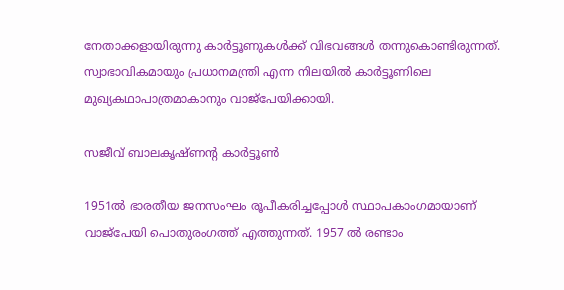നേതാക്കളായിരുന്നു കാര്‍ട്ടൂണുകള്‍ക്ക് വിഭവങ്ങള്‍ തന്നുകൊണ്ടിരുന്നത്. സ്വാഭാവികമായും പ്രധാനമന്ത്രി എന്ന നിലയില്‍ കാര്‍ട്ടൂണിലെ മുഖ്യകഥാപാത്രമാകാനും വാജ്‌പേയിക്കായി.

സജീവ് ബാലകൃഷ്ണന്റ കാര്‍ട്ടൂണ്‍

1951ല്‍ ഭാരതീയ ജനസംഘം രൂപീകരിച്ചപ്പോള്‍ സ്ഥാപകാംഗമായാണ് വാജ്‌പേയി പൊതുരംഗത്ത് എത്തുന്നത്. 1957 ല്‍ രണ്ടാം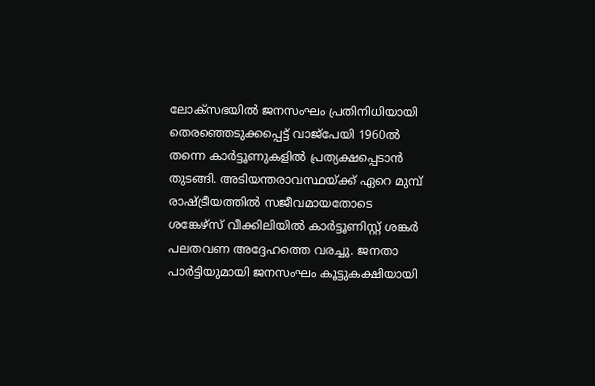ലോക്‌സഭയില്‍ ജനസംഘം പ്രതിനിധിയായി തെരഞ്ഞെടുക്കപ്പെട്ട് വാജ്‌പേയി 1960ല്‍ തന്നെ കാര്‍ട്ടൂണുകളില്‍ പ്രത്യക്ഷപ്പെടാന്‍ തുടങ്ങി. അടിയന്തരാവസ്ഥയ്‌ക്ക് ഏറെ മുമ്പ് രാഷ്‌ട്രീയത്തില്‍ സജീവമായതോടെ ശങ്കേഴ്‌സ് വീക്കിലിയില്‍ കാര്‍ട്ടൂണിസ്റ്റ് ശങ്കര്‍ പലതവണ അദ്ദേഹത്തെ വരച്ചു. ജനതാ പാര്‍ട്ടിയുമായി ജനസംഘം കൂട്ടുകക്ഷിയായി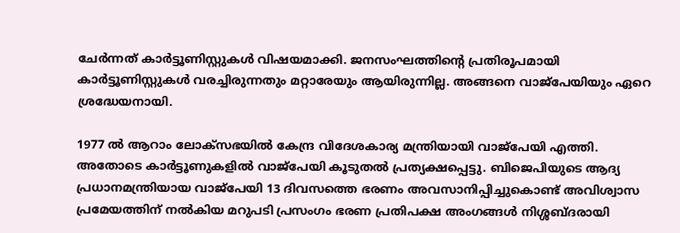ചേര്‍ന്നത് കാര്‍ട്ടൂണിസ്റ്റുകള്‍ വിഷയമാക്കി. ജനസംഘത്തിന്റെ പ്രതിരൂപമായി കാര്‍ട്ടൂണിസ്റ്റുകള്‍ വരച്ചിരുന്നതും മറ്റാരേയും ആയിരുന്നില്ല. അങ്ങനെ വാജ്‌പേയിയും ഏറെ ശ്രദ്ധേയനായി.

1977 ല്‍ ആറാം ലോക്‌സഭയില്‍ കേന്ദ്ര വിദേശകാര്യ മന്ത്രിയായി വാജ്‌പേയി എത്തി. അതോടെ കാര്‍ട്ടൂണുകളില്‍ വാജ്‌പേയി കൂടുതല്‍ പ്രത്യക്ഷപ്പെട്ടു. ബിജെപിയുടെ ആദ്യ പ്രധാനമന്ത്രിയായ വാജ്‌പേയി 13 ദിവസത്തെ ഭരണം അവസാനിപ്പിച്ചുകൊണ്ട് അവിശ്വാസ പ്രമേയത്തിന് നല്‍കിയ മറുപടി പ്രസംഗം ഭരണ പ്രതിപക്ഷ അംഗങ്ങള്‍ നിശ്ശബ്ദരായി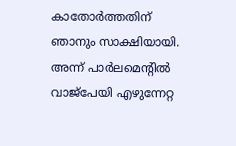കാതോര്‍ത്തതിന് ഞാനും സാക്ഷിയായി. അന്ന് പാര്‍ലമെന്റില്‍ വാജ്‌പേയി എഴുന്നേറ്റ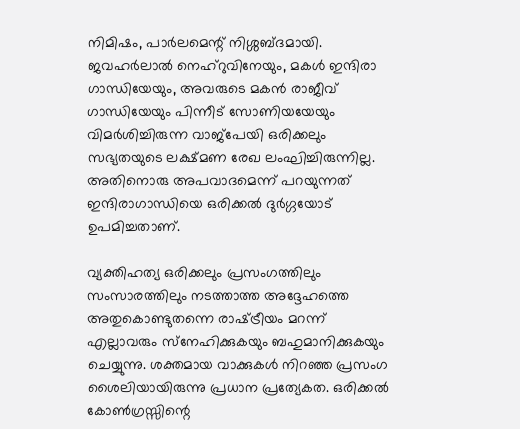നിമിഷം, പാര്‍ലമെന്റ് നിശ്ശബ്ദമായി. ജവഹര്‍ലാല്‍ നെഹ്‌റുവിനേയും, മകള്‍ ഇന്ദിരാ ഗാന്ധിയേയും, അവരുടെ മകന്‍ രാജീവ് ഗാന്ധിയേയും പിന്നീട് സോണിയയേയും വിമര്‍ശിച്ചിരുന്ന വാജ്‌പേയി ഒരിക്കലും സഭ്യതയുടെ ലക്ഷ്മണ രേഖ ലംഘിച്ചിരുന്നില്ല. അതിനൊരു അപവാദമെന്ന് പറയുന്നത് ഇന്ദിരാഗാന്ധിയെ ഒരിക്കല്‍ ദുര്‍ഗ്ഗയോട് ഉപമിച്ചതാണ്.

വ്യക്തിഹത്യ ഒരിക്കലും പ്രസംഗത്തിലും സംസാരത്തിലും നടത്താത്ത അദ്ദേഹത്തെ അതുകൊണ്ടുതന്നെ രാഷ്‌ട്രീയം മറന്ന് എല്ലാവരും സ്‌നേഹിക്കുകയും ബഹുമാനിക്കുകയും ചെയ്യുന്നു. ശക്തമായ വാക്കുകള്‍ നിറഞ്ഞ പ്രസംഗ ശൈലിയായിരുന്നു പ്രധാന പ്രത്യേകത. ഒരിക്കല്‍ കോണ്‍ഗ്രസ്സിന്റെ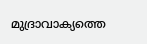മുദ്രാവാക്യത്തെ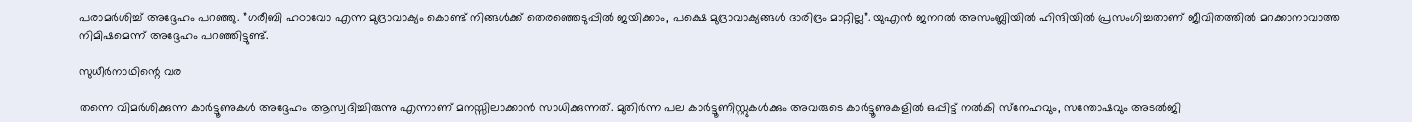പരാമര്‍ശിച്ച് അദ്ദേഹം പറഞ്ഞു. ”ഗരീബി ഹഠാവോ എന്ന മുദ്രാവാക്യം കൊണ്ട് നിങ്ങള്‍ക്ക് തെരഞ്ഞെടുപ്പില്‍ ജയിക്കാം, പക്ഷെ മുദ്രാവാക്യങ്ങള്‍ ദാരിദ്രം മാറ്റില്ല”. യുഎന്‍ ജനറല്‍ അസംബ്ലിയില്‍ ഹിന്ദിയില്‍ പ്രസംഗിച്ചതാണ് ജീവിതത്തില്‍ മറക്കാനാവാത്ത നിമിഷമെന്ന് അദ്ദേഹം പറഞ്ഞിട്ടുണ്ട്.

സുധീര്‍നാഥിന്റെ വര

തന്നെ വിമര്‍ശിക്കുന്ന കാര്‍ട്ടൂണുകള്‍ അദ്ദേഹം ആസ്വദിച്ചിരുന്നു എന്നാണ് മനസ്സിലാക്കാന്‍ സാധിക്കുന്നത്. മുതിര്‍ന്ന പല കാര്‍ട്ടൂണിസ്റ്റുകള്‍ക്കും അവരുടെ കാര്‍ട്ടൂണുകളില്‍ ഒപ്പിട്ട് നല്‍കി സ്‌നേഹവും, സന്തോഷവും അടല്‍ജി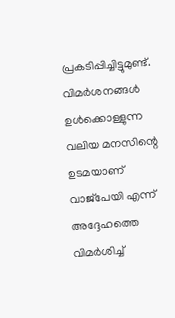പ്രകടിപ്പിച്ചിട്ടുമുണ്ട്. വിമര്‍ശനങ്ങള്‍ ഉള്‍ക്കൊള്ളുന്ന വലിയ മനസിന്റെ ഉടമയാണ് വാജ്‌പേയി എന്ന് അദ്ദേഹത്തെ വിമര്‍ശിച്ച്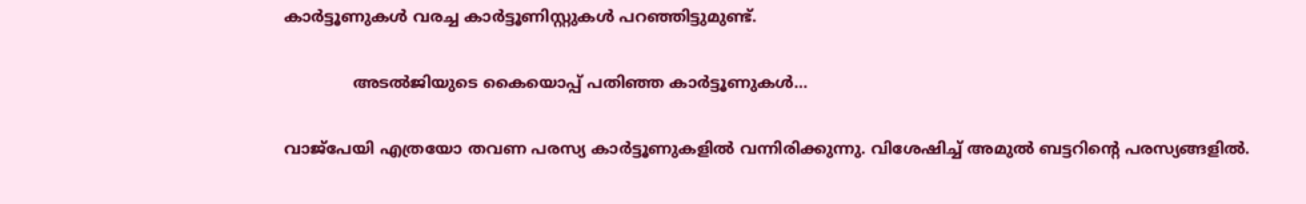കാര്‍ട്ടൂണുകള്‍ വരച്ച കാര്‍ട്ടൂണിസ്റ്റുകള്‍ പറഞ്ഞിട്ടുമുണ്ട്.

              അടല്‍ജിയുടെ കൈയൊപ്പ് പതിഞ്ഞ കാര്‍ട്ടൂണുകള്‍…

വാജ്‌പേയി എത്രയോ തവണ പരസ്യ കാര്‍ട്ടൂണുകളില്‍ വന്നിരിക്കുന്നു. വിശേഷിച്ച് അമുല്‍ ബട്ടറിന്റെ പരസ്യങ്ങളില്‍.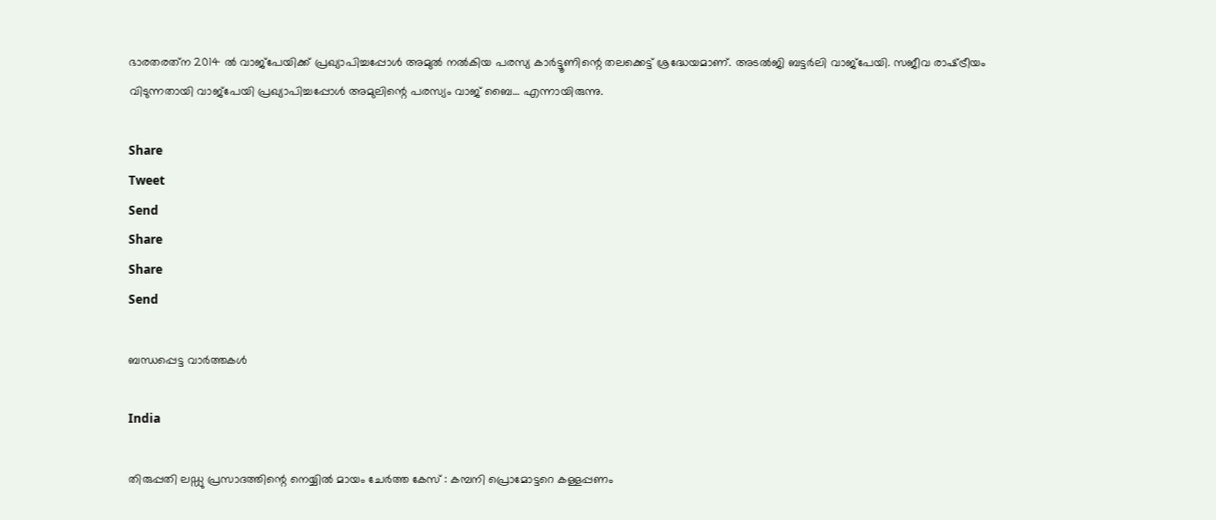ഭാരതരത്‌ന 2014 ല്‍ വാജ്‌പേയിക്ക് പ്രഖ്യാപിച്ചപ്പോള്‍ അമുല്‍ നല്‍കിയ പരസ്യ കാര്‍ട്ടൂണിന്റെ തലക്കെട്ട് ശ്രദ്ധേയമാണ്. അടല്‍ജി ബട്ടര്‍ലി വാജ്‌പേയി. സജീവ രാഷ്‌ട്രീയം വിടുന്നതായി വാജ്‌പേയി പ്രഖ്യാപിച്ചപ്പോള്‍ അമുലിന്റെ പരസ്യം വാജ് ബൈ… എന്നായിരുന്നു.

Share
Tweet
Send
Share
Share
Send

ബന്ധപ്പെട്ട വാര്‍ത്തകള്‍

India

തിരുപ്പതി ലഡ്ഡു പ്രസാദത്തിന്റെ നെയ്യിൽ മായം ചേർത്ത കേസ് : കമ്പനി പ്രൊമോട്ടറെ കള്ളപ്പണം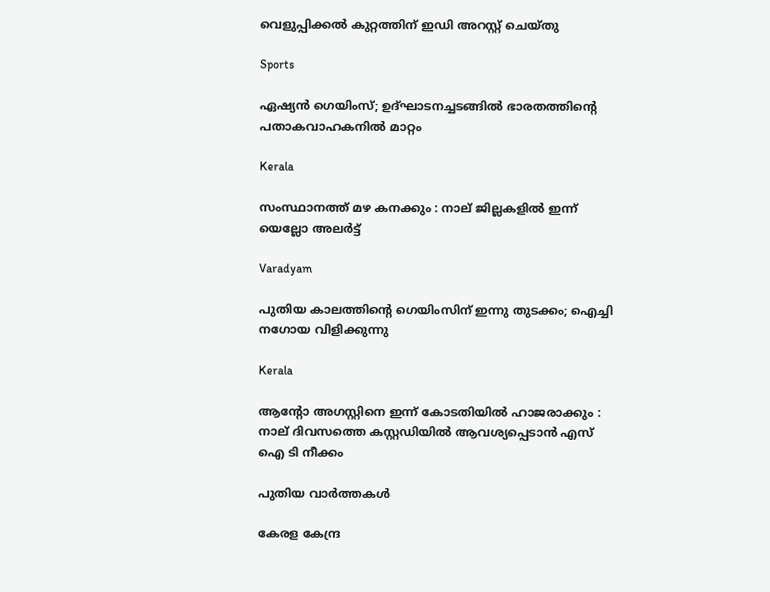വെളുപ്പിക്കൽ കുറ്റത്തിന് ഇഡി അറസ്റ്റ് ചെയ്തു

Sports

ഏഷ്യൻ ഗെയിംസ്; ഉദ്ഘാടനച്ചടങ്ങിൽ ഭാരതത്തിന്റെ പതാകവാഹകനില്‍ മാറ്റം

Kerala

സംസ്ഥാനത്ത് മഴ കനക്കും : നാല് ജില്ലകളില്‍ ഇന്ന് യെല്ലോ അലര്‍ട്ട്

Varadyam

പുതിയ കാലത്തിന്റെ ഗെയിംസിന് ഇന്നു തുടക്കം; ഐച്ചി നഗോയ വിളിക്കുന്നു

Kerala

ആന്റോ അഗസ്റ്റിനെ ഇന്ന് കോടതിയില്‍ ഹാജരാക്കും : നാല് ദിവസത്തെ കസ്റ്റഡിയില്‍ ആവശ്യപ്പെടാന്‍ എസ് ഐ ടി നീക്കം

പുതിയ വാര്‍ത്തകള്‍

കേരള കേന്ദ്ര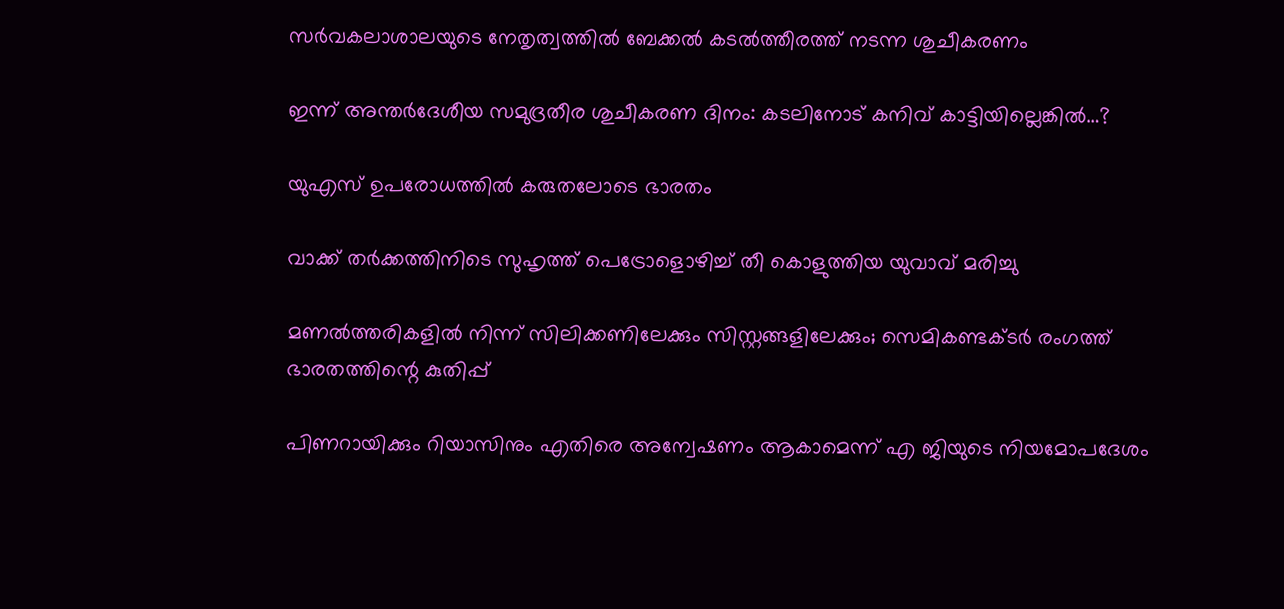സര്‍വകലാശാലയുടെ നേതൃത്വത്തില്‍ ബേക്കല്‍ കടല്‍ത്തീരത്ത് നടന്ന ശുചീകരണം

ഇന്ന് അന്തര്‍ദേശീയ സമുദ്രതീര ശുചീകരണ ദിനം: കടലിനോട് കനിവ് കാട്ടിയില്ലെങ്കില്‍…?

യുഎസ് ഉപരോധത്തില്‍ കരുതലോടെ ഭാരതം

വാക്ക് തർക്കത്തിനിടെ സുഹൃത്ത് പെട്രോളൊഴിച്ച് തീ കൊളുത്തിയ യുവാവ് മരിച്ചു

മണല്‍ത്തരികളില്‍ നിന്ന് സിലിക്കണിലേക്കും സിസ്റ്റങ്ങളിലേക്കും; സെമികണ്ടക്ടര്‍ രംഗത്ത് ഭാരതത്തിന്റെ കുതിപ്പ്

പിണറായിക്കും റിയാസിനും എതിരെ അന്വേഷണം ആകാമെന്ന് എ ജിയുടെ നിയമോപദേശം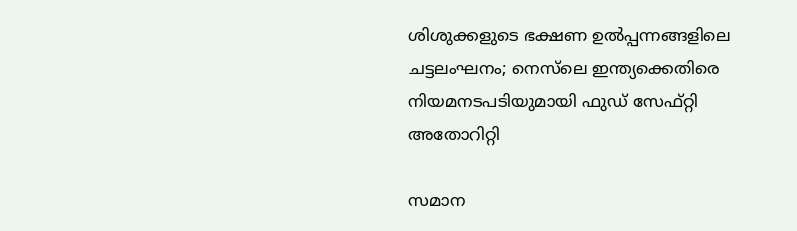ശിശുക്കളുടെ ഭക്ഷണ ഉൽപ്പന്നങ്ങളിലെ ചട്ടലംഘനം; നെസ്‌ലെ ഇന്ത്യക്കെതിരെ നിയമനടപടിയുമായി ഫുഡ് സേഫ്റ്റി അതോറിറ്റി

സമാന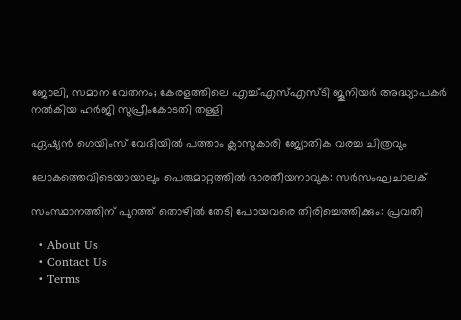ജോലി, സമാന വേതനം; കേരളത്തിലെ എച്ച്എസ്എസ്ടി ജൂനിയര്‍ അദ്ധ്യാപകര്‍ നല്‍കിയ ഹര്‍ജി സുപ്രീംകോടതി തള്ളി

ഏഷ്യന്‍ ഗെയിംസ് വേദിയില്‍ പത്താം ക്ലാസുകാരി ജ്യോതിക വരച്ച ചിത്രവും

ലോകത്തെവിടെയായാലും പെരുമാറ്റത്തില്‍ ഭാരതീയനാവുക: സര്‍സംഘചാലക്

സംസ്ഥാനത്തിന് പുറത്ത് തൊഴില്‍ തേടി പോയവരെ തിരിച്ചെത്തിക്കും: പ്രവതി

  • About Us
  • Contact Us
  • Terms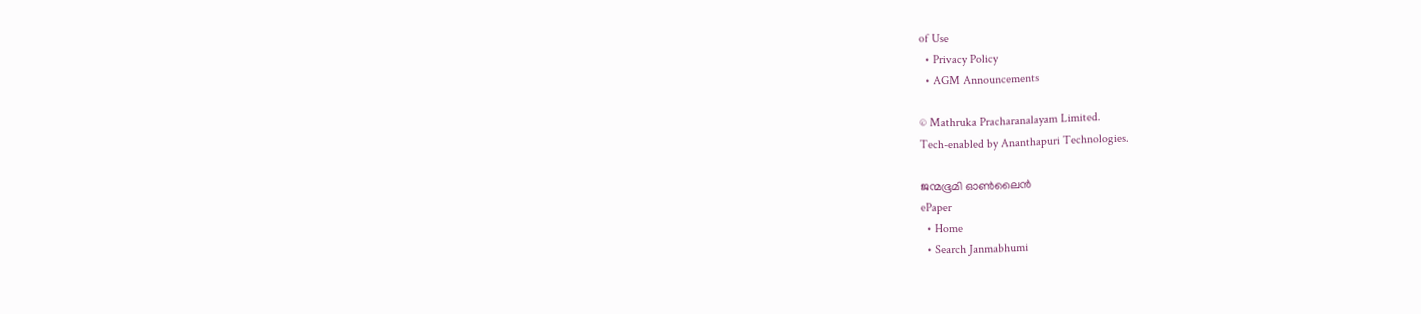of Use
  • Privacy Policy
  • AGM Announcements

© Mathruka Pracharanalayam Limited.
Tech-enabled by Ananthapuri Technologies.

ജന്മഭൂമി ഓണ്‍ലൈന്‍
ePaper
  • Home
  • Search Janmabhumi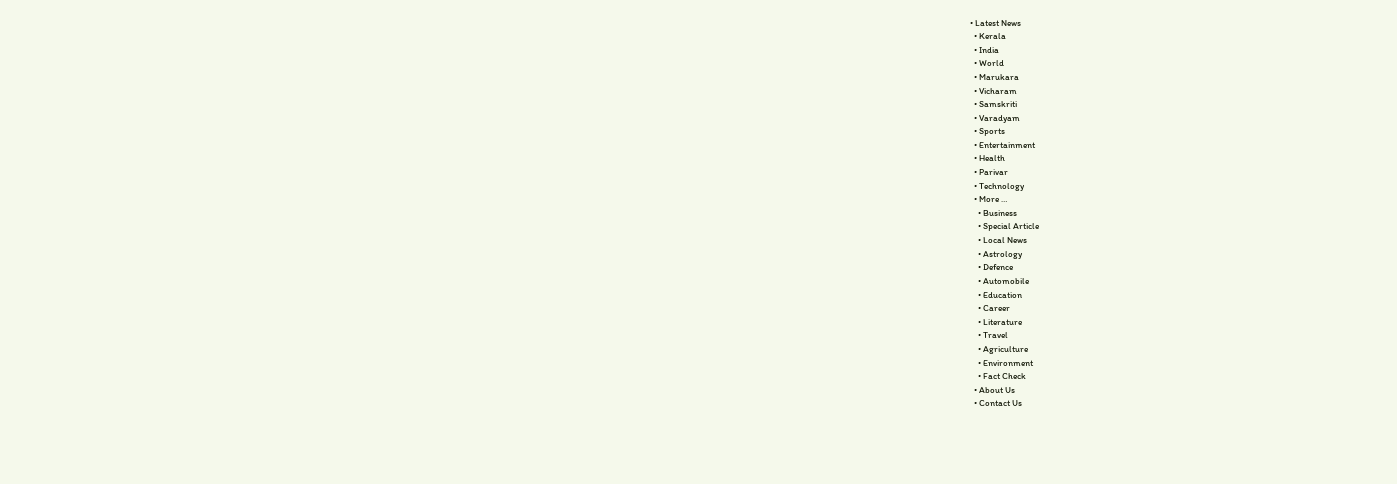• Latest News
  • Kerala
  • India
  • World
  • Marukara
  • Vicharam
  • Samskriti
  • Varadyam
  • Sports
  • Entertainment
  • Health
  • Parivar
  • Technology
  • More …
    • Business
    • Special Article
    • Local News
    • Astrology
    • Defence
    • Automobile
    • Education
    • Career
    • Literature
    • Travel
    • Agriculture
    • Environment
    • Fact Check
  • About Us
  • Contact Us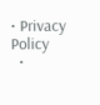• Privacy Policy
  •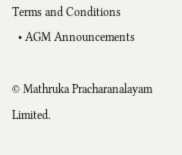Terms and Conditions
  • AGM Announcements

© Mathruka Pracharanalayam Limited.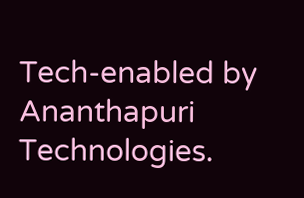Tech-enabled by Ananthapuri Technologies.